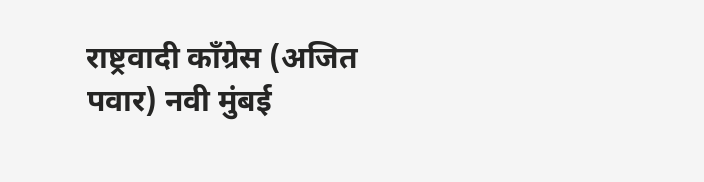राष्ट्रवादी काँग्रेस (अजित पवार) नवी मुंबई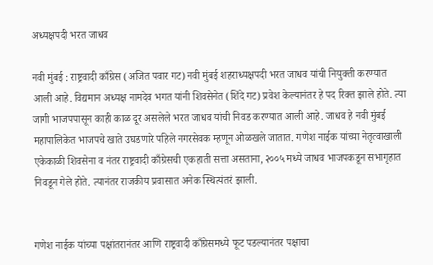अध्यक्षपदी भरत जाधव

नवी मुंबई : राष्ट्रवादी काँग्रेस (अजित पवार गट) नवी मुंबई शहराध्यक्षपदी भरत जाधव यांची नियुक्ती करण्यात आली आहे. विद्यमान अध्यक्ष नामदेव भगत यांनी शिवसेनेत (शिंदे गट) प्रवेश केल्यानंतर हे पद रिक्त झाले होते. त्या जागी भाजपपासून काही काळ दूर असलेले भरत जाधव यांची निवड करण्यात आली आहे. जाधव हे नवी मुंबई महापालिकेत भाजपचे खाते उघडणारे पहिले नगरसेवक म्हणून ओळखले जातात. गणेश नाईक यांच्या नेतृत्वाखाली एकेकाळी शिवसेना व नंतर राष्ट्रवादी काँग्रेसची एकहाती सत्ता असताना, २००५ मध्ये जाधव भाजपकडून सभागृहात निवडून गेले होते. त्यानंतर राजकीय प्रवासात अनेक स्थित्यंतरं झाली.


गणेश नाईक यांच्या पक्षांतरानंतर आणि राष्ट्रवादी काँग्रेसमध्ये फूट पडल्यानंतर पक्षाचा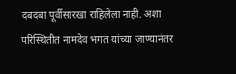दबदबा पूर्वीसारखा राहिलेला नाही. अशा परिस्थितीत नामदेव भगत यांच्या जाण्यानंतर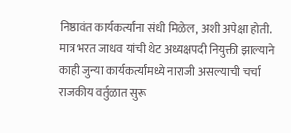निष्ठावंत कार्यकर्त्यांना संधी मिळेल, अशी अपेक्षा होती. मात्र भरत जाधव यांची थेट अध्यक्षपदी नियुक्ती झाल्याने काही जुन्या कार्यकर्त्यांमध्ये नाराजी असल्याची चर्चा राजकीय वर्तुळात सुरू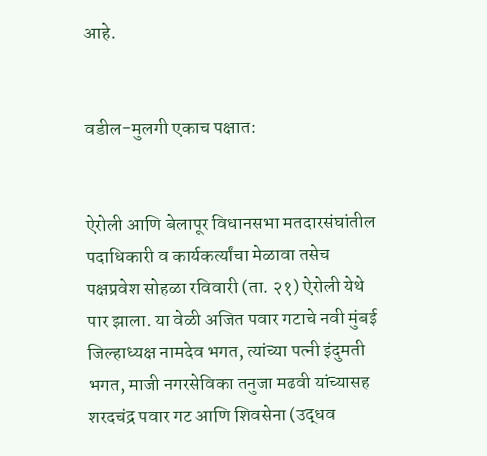आहे.


वडील-मुलगी एकाच पक्षात:


ऐरोली आणि बेलापूर विधानसभा मतदारसंघांतील पदाधिकारी व कार्यकर्त्यांचा मेळावा तसेच पक्षप्रवेश सोहळा रविवारी (ता. २१) ऐरोली येथे पार झाला. या वेळी अजित पवार गटाचे नवी मुंबई जिल्हाध्यक्ष नामदेव भगत, त्यांच्या पत्नी इंदुमती भगत, माजी नगरसेविका तनुजा मढवी यांच्यासह शरदचंद्र पवार गट आणि शिवसेना (उद्धव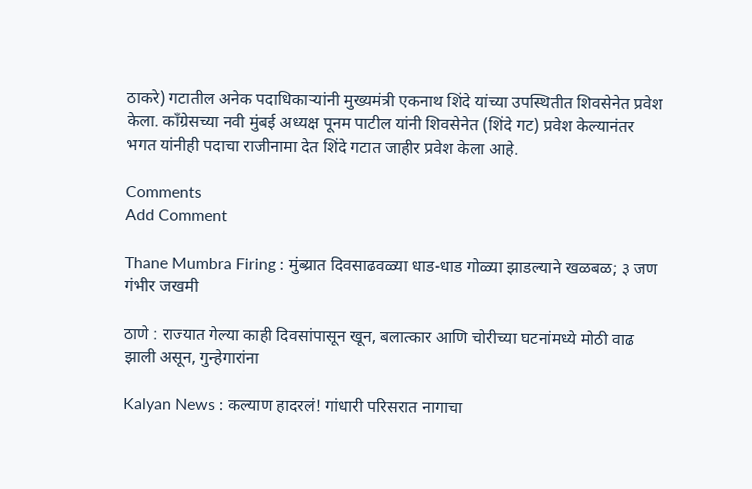ठाकरे) गटातील अनेक पदाधिकाऱ्यांनी मुख्यमंत्री एकनाथ शिंदे यांच्या उपस्थितीत शिवसेनेत प्रवेश केला. काँग्रेसच्या नवी मुंबई अध्यक्ष पूनम पाटील यांनी शिवसेनेत (शिंदे गट) प्रवेश केल्यानंतर भगत यांनीही पदाचा राजीनामा देत शिंदे गटात जाहीर प्रवेश केला आहे.

Comments
Add Comment

Thane Mumbra Firing : मुंब्य्रात दिवसाढवळ्या धाड-धाड गोळ्या झाडल्याने खळबळ; ३ जण गंभीर जखमी

ठाणे : राज्यात गेल्या काही दिवसांपासून खून, बलात्कार आणि चोरीच्या घटनांमध्ये मोठी वाढ झाली असून, गुन्हेगारांना

Kalyan News : कल्याण हादरलं! गांधारी परिसरात नागाचा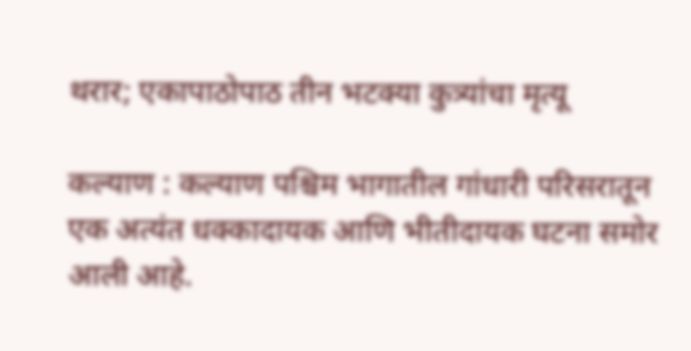थरार; एकापाठोपाठ तीन भटक्या कुत्र्यांचा मृत्यू

कल्याण : कल्याण पश्चिम भागातील गांधारी परिसरातून एक अत्यंत धक्कादायक आणि भीतीदायक घटना समोर आली आहे.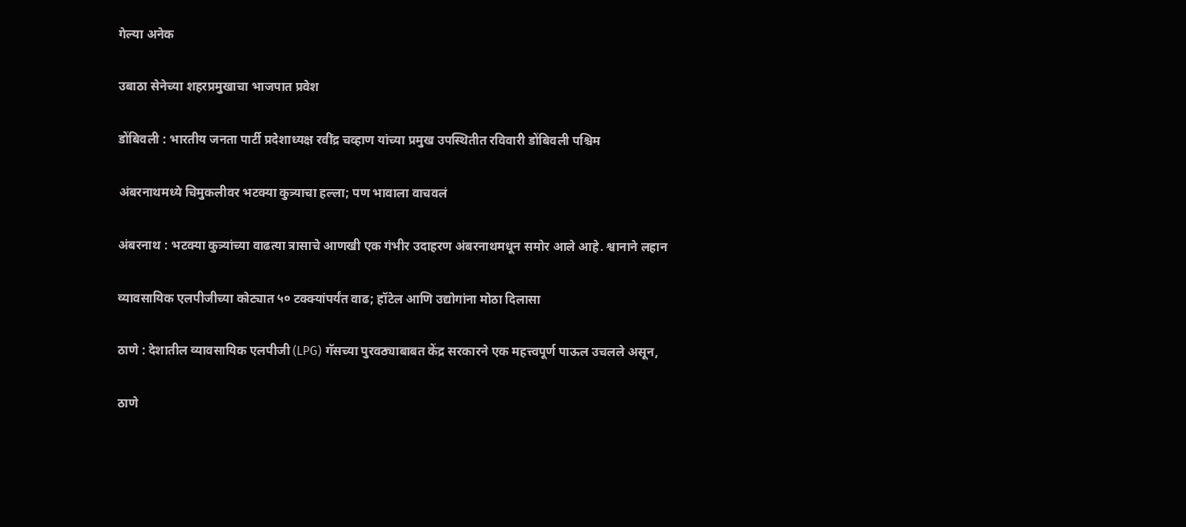गेल्या अनेक

उबाठा सेनेच्या शहरप्रमुखाचा भाजपात प्रवेश

डोंबिवली : भारतीय जनता पार्टी प्रदेशाध्यक्ष रवींद्र चव्हाण यांच्या प्रमुख उपस्थितीत रविवारी डोंबिवली पश्चिम

अंबरनाथमध्ये चिमुकलीवर भटक्या कुत्र्याचा हल्ला; पण भावाला वाचवलं

अंबरनाथ : भटक्या कुत्र्यांच्या वाढत्या त्रासाचे आणखी एक गंभीर उदाहरण अंबरनाथमधून समोर आले आहे. श्वानाने लहान

व्यावसायिक एलपीजीच्या कोट्यात ५० टक्क्यांपर्यंत वाढ; हॉटेल आणि उद्योगांना मोठा दिलासा

ठाणे : देशातील व्यावसायिक एलपीजी (LPG) गॅसच्या पुरवठ्याबाबत केंद्र सरकारने एक महत्त्वपूर्ण पाऊल उचलले असून,

ठाणे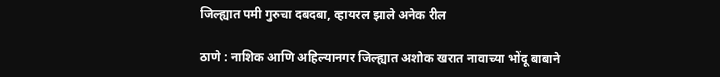जिल्ह्यात पमी गुरुचा दबदबा, व्हायरल झाले अनेक रील

ठाणे : नाशिक आणि अहिल्यानगर जिल्ह्यात अशोक खरात नावाच्या भोंदू बाबाने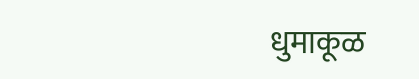धुमाकूळ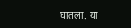घातला. या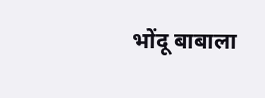भोंदू बाबाला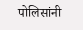पोलिसांनी